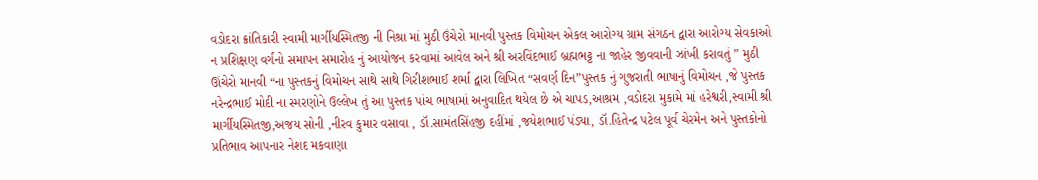વડોદરા ક્રાંતિકારી સ્વામી માર્ગીયસ્મિતજી ની નિશ્રા માં મુઠી ઉંચેરો માનવી પુસ્તક વિમોચન એકલ આરોગ્ય ગ્રામ સંગઠન દ્વારા આરોગ્ય સેવકાઓ ન પ્રશિક્ષણ વર્ગનો સમાપન સમારોહ નું આયોજન કરવામાં આવેલ અને શ્રી અરવિંદભાઈ બ્રહ્મભટ્ટ ના જાહેર જીવવાની ઝાંખી કરાવતું ” મુઠી ઊંચેરો માનવી “ના પુસ્તકનું વિમોચન સાથે સાથે ગિરીશભાઈ શર્મા દ્વારા લિખિત “સવર્ણ દિન”પુસ્તક નું ગુજરાતી ભાષાનું વિમોચન ,જે પુસ્તક નરેન્દ્રભાઈ મોદી ના સ્મરણોને ઉલ્લેખ તું આ પુસ્તક પાંચ ભાષામાં અનુવાદિત થયેલ છે એ ચાપડ,આશ્રમ ,વડોદરા મુકામે માં હરેશ્વરી,સ્વામી શ્રી માર્ગીયસ્મિતજી,અજય સોની ,નીરવ કુમાર વસાવા , ડૉ.સામંતસિંહજી દહીંમાં ,જયેશભાઈ પંડ્યા, ડૉ.હિતેન્દ્ર પટેલ પૂર્વ ચેરમેન અને પુસ્તકોનો પ્રતિભાવ આપનાર નેશદ મકવાણા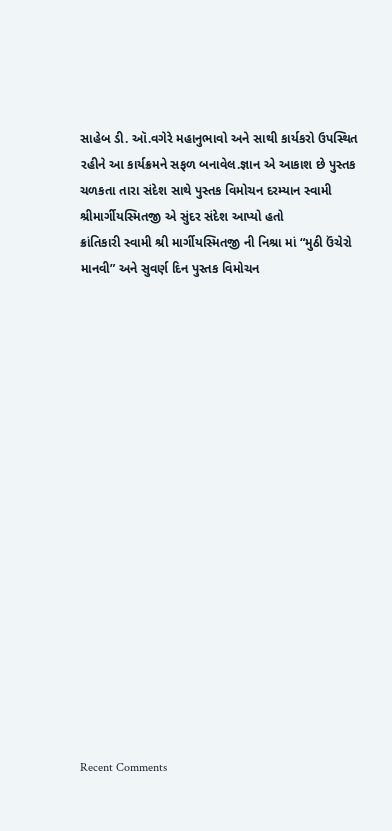સાહેબ ડી. ઑ.વગેરે મહાનુભાવો અને સાથી કાર્યકરો ઉપસ્થિત રહીને આ કાર્યક્રમને સફળ બનાવેલ.જ્ઞાન એ આકાશ છે પુસ્તક ચળકતા તારા સંદેશ સાથે પુસ્તક વિમોચન દરમ્યાન સ્વામી શ્રીમાર્ગીયસ્મિતજી એ સુંદર સંદેશ આપ્યો હતો
ક્રાંતિકારી સ્વામી શ્રી માર્ગીયસ્મિતજી ની નિશ્રા માં “મુઠી ઉંચેરો માનવી” અને સુવર્ણ દિન પુસ્તક વિમોચન


















Recent Comments